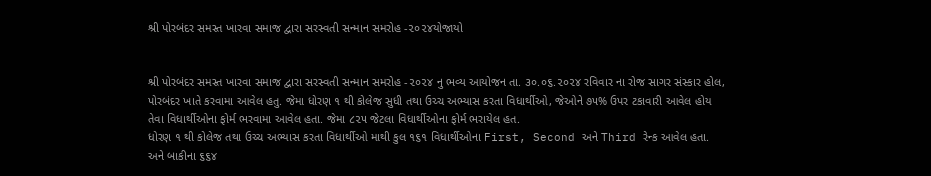શ્રી પોરબંદર સમસ્ત ખારવા સમાજ દ્વારા સરસ્વતી સન્માન સમરોહ -૨૦૨૪યોજાયો


શ્રી પોરબંદર સમસ્ત ખારવા સમાજ દ્વારા સરસ્વતી સન્માન સમરોહ -૨૦૨૪ નુ ભવ્ય આયોજન તા. ૩૦.૦૬.૨૦૨૪ રવિવાર ના રોજ સાગર સંસ્કાર હોલ, પોરબંદર ખાતે કરવામા આવેલ હતુ. જેમા ધોરણ ૧ થી કોલેજ સુધી તથા ઉચ્ચ અભ્યાસ કરતા વિધાર્થીઓ, જેઓને ૭૫% ઉપર ટકાવારી આવેલ હોય તેવા વિધાર્થીઓના ફોર્મ ભરવામા આવેલ હતા. જેમા ૮૨૫ જેટલા વિધાર્થીઓના ફોર્મ ભરાયેલ હત.
ધોરણ ૧ થી કોલેજ તથા ઉચ્ચ અભ્યાસ કરતા વિધાર્થીઓ માથી કુલ ૧૬૧ વિધાર્થીઓના First, Second અને Third રેન્ક આવેલ હતા. અને બાકીના ૬૬૪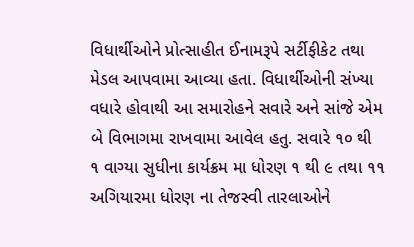વિધાર્થીઓને પ્રોત્સાહીત ઈનામરૂપે સર્ટીફીકેટ તથા મેડલ આપવામા આવ્યા હતા. વિધાર્થીઓની સંખ્યા વધારે હોવાથી આ સમારોહને સવારે અને સાંજે એમ બે વિભાગમા રાખવામા આવેલ હતુ. સવારે ૧૦ થી ૧ વાગ્યા સુધીના કાર્યક્રમ મા ધોરણ ૧ થી ૯ તથા ૧૧ અગિયારમા ધોરણ ના તેજસ્વી તારલાઓને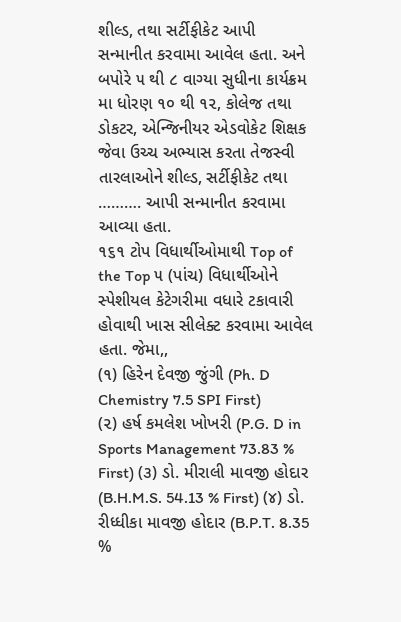શીલ્ડ, તથા સર્ટીફીકેટ આપી સન્માનીત કરવામા આવેલ હતા. અને બપોરે ૫ થી ૮ વાગ્યા સુધીના કાર્યક્રમ મા ધોરણ ૧૦ થી ૧૨, કોલેજ તથા ડોકટર, એન્જિનીયર એડવોકેટ શિક્ષક જેવા ઉચ્ચ અભ્યાસ કરતા તેજસ્વી તારલાઓને શીલ્ડ, સર્ટીફીકેટ તથા ………. આપી સન્માનીત કરવામા આવ્યા હતા.
૧૬૧ ટોપ વિધાર્થીઓમાથી Top of the Top ૫ (પાંચ) વિધાર્થીઓને સ્પેશીયલ કેટેગરીમા વધારે ટકાવારી હોવાથી ખાસ સીલેક્ટ કરવામા આવેલ હતા. જેમા,,
(૧) હિરેન દેવજી જુંગી (Ph. D Chemistry 7.5 SPI First)
(૨) હર્ષ કમલેશ ખોખરી (P.G. D in Sports Management 73.83 % First) (૩) ડો. મીરાલી માવજી હોદાર (B.H.M.S. 54.13 % First) (૪) ડો. રીધ્ધીકા માવજી હોદાર (B.P.T. 8.35 %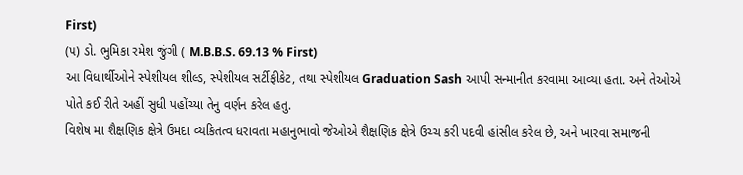First)
(૫) ડો. ભુમિકા રમેશ જુંગી ( M.B.B.S. 69.13 % First)
આ વિધાર્થીઓને સ્પેશીયલ શીલ્ડ, સ્પેશીયલ સર્ટીફીકેટ, તથા સ્પેશીયલ Graduation Sash આપી સન્માનીત કરવામા આવ્યા હતા. અને તેઓએ પોતે કઈ રીતે અહીં સુધી પહોંચ્યા તેનુ વર્ણન કરેલ હતુ.
વિશેષ મા શૈક્ષણિક ક્ષેત્રે ઉમદા વ્યકિતત્વ ધરાવતા મહાનુભાવો જેઓએ શૈક્ષણિક ક્ષેત્રે ઉચ્ચ કરી પદવી હાંસીલ કરેલ છે, અને ખારવા સમાજની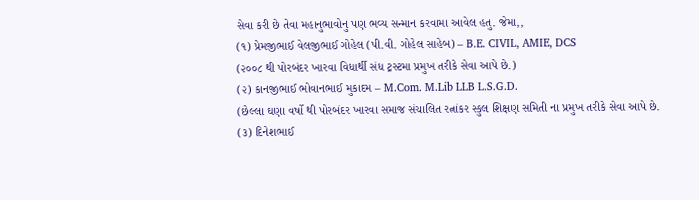સેવા કરી છે તેવા મહાનુભાવોનુ પણ ભવ્ય સન્માન કરવામા આવેલ હતુ. જેમા,,
(૧) પ્રેમજીભાઈ વેલજીભાઈ ગોહેલ (પી.વી. ગોહેલ સાહેબ) – B.E. CIVIL, AMIE, DCS
(૨૦૦૮ થી પોરબંદર ખારવા વિધાર્થી સંધ ટ્રસ્ટમા પ્રમુખ તરીકે સેવા આપે છે.)
(૨) કાનજીભાઈ ભોવાનભાઈ મુકાદમ – M.Com. M.Lib LLB L.S.G.D.
(છેલ્લા ઘણા વર્ષો થી પોરબંદર ખારવા સમાજ સંચાલિત રત્નાંકર સ્કુલ શિક્ષણ સમિતી ના પ્રમુખ તરીકે સેવા આપે છે.
(૩) દિનેશભાઈ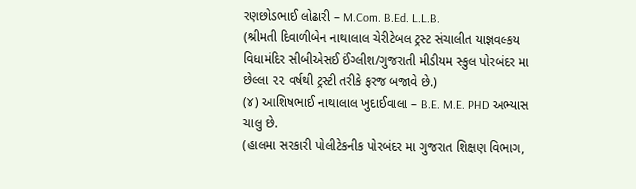રણછોડભાઈ લોઢારી – M.Com. B.Ed. L.L.B.
(શ્રીમતી દિવાળીબેન નાથાલાલ ચેરીટેબલ ટ્રસ્ટ સંચાલીત યાજ્ઞવલ્કય વિધામંદિર સીબીએસઈ ઈંગ્લીશ/ગુજરાતી મીડીયમ સ્કુલ પોરબંદર મા છેલ્લા ૨૨ વર્ષથી ટ્રસ્ટી તરીકે ફરજ બજાવે છે.)
(૪) આશિષભાઈ નાથાલાલ ખુદાઈવાલા – B.E. M.E. PHD અભ્યાસ ચાલુ છે.
(હાલમા સરકારી પોલીટેકનીક પોરબંદર મા ગુજરાત શિક્ષણ વિભાગ,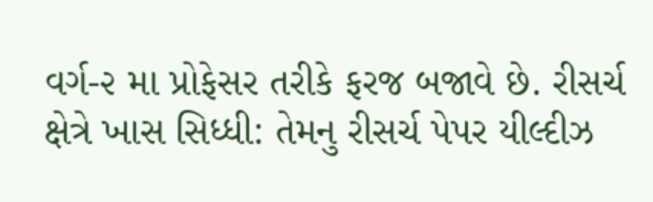વર્ગ-૨ મા પ્રોફેસર તરીકે ફરજ બજાવે છે. રીસર્ચ ક્ષેત્રે ખાસ સિધ્ધી: તેમનુ રીસર્ચ પેપર યીલ્દીઝ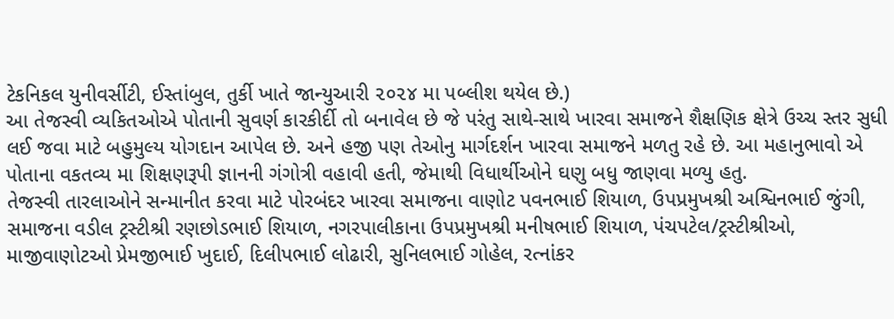ટેકનિકલ યુનીવર્સીટી, ઈસ્તાંબુલ, તુર્કી ખાતે જાન્યુઆરી ૨૦૨૪ મા પબ્લીશ થયેલ છે.)
આ તેજસ્વી વ્યકિતઓએ પોતાની સુવર્ણ કારકીર્દી તો બનાવેલ છે જે પરંતુ સાથે-સાથે ખારવા સમાજને શૈક્ષણિક ક્ષેત્રે ઉચ્ચ સ્તર સુધી લઈ જવા માટે બહુમુલ્ય યોગદાન આપેલ છે. અને હજી પણ તેઓનુ માર્ગદર્શન ખારવા સમાજને મળતુ રહે છે. આ મહાનુભાવો એ પોતાના વકતવ્ય મા શિક્ષણરૂપી જ્ઞાનની ગંગોત્રી વહાવી હતી, જેમાથી વિધાર્થીઓને ઘણુ બધુ જાણવા મળ્યુ હતુ.
તેજસ્વી તારલાઓને સન્માનીત કરવા માટે પોરબંદર ખારવા સમાજના વાણોટ પવનભાઈ શિયાળ, ઉપપ્રમુખશ્રી અશ્વિનભાઈ જુંગી, સમાજના વડીલ ટ્રસ્ટીશ્રી રણછોડભાઈ શિયાળ, નગરપાલીકાના ઉપપ્રમુખશ્રી મનીષભાઈ શિયાળ, પંચપટેલ/ટ્રસ્ટીશ્રીઓ, માજીવાણોટઓ પ્રેમજીભાઈ ખુદાઈ, દિલીપભાઈ લોઢારી, સુનિલભાઈ ગોહેલ, રત્નાંકર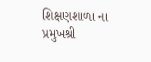શિક્ષણશાળા ના પ્રમુખશ્રી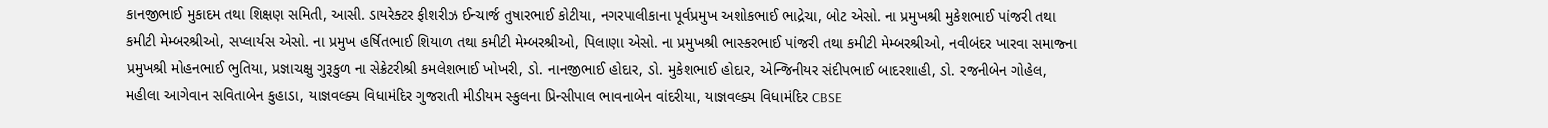કાનજીભાઈ મુકાદમ તથા શિક્ષણ સમિતી, આસી. ડાયરેક્ટર ફીશરીઝ ઈન્ચાર્જ તુષારભાઈ કોટીયા, નગરપાલીકાના પૂર્વપ્રમુખ અશોકભાઈ ભાદ્રેચા, બોટ એસો. ના પ્રમુખશ્રી મુકેશભાઈ પાંજરી તથા કમીટી મેમ્બરશ્રીઓ, સપ્લાર્યસ એસો. ના પ્રમુખ હર્ષિતભાઈ શિયાળ તથા કમીટી મેમ્બરશ્રીઓ, પિલાણા એસો. ના પ્રમુખશ્રી ભાસ્કરભાઈ પાંજરી તથા કમીટી મેમ્બરશ્રીઓ, નવીબંદર ખારવા સમાજ્ના પ્રમુખશ્રી મોહનભાઈ ભુતિયા, પ્રજ્ઞાચક્ષુ ગુરૂકુળ ના સેક્રેટરીશ્રી કમલેશભાઈ ખોખરી, ડો. નાનજીભાઈ હોદાર, ડો. મુકેશભાઈ હોદાર, એન્જિનીયર સંદીપભાઈ બાદરશાહી, ડો. રજનીબેન ગોહેલ, મહીલા આગેવાન સવિતાબેન કુહાડા, યાજ્ઞવલ્ક્ય વિધામંદિર ગુજરાતી મીડીયમ સ્કુલના પ્રિન્સીપાલ ભાવનાબેન વાંદરીયા, યાજ્ઞવલ્ક્ય વિધામંદિર CBSE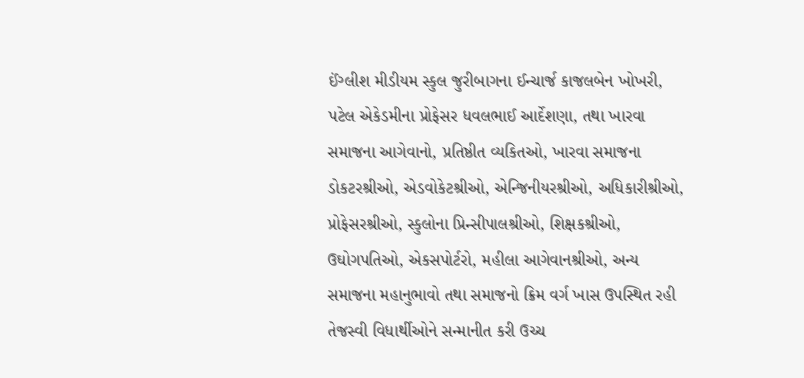ઈંગ્લીશ મીડીયમ સ્કુલ જુરીબાગના ઈન્ચાર્જ કાજલબેન ખોખરી, પટેલ એકેડમીના પ્રોફેસર ધવલભાઈ આર્દેશણા, તથા ખારવા સમાજના આગેવાનો, પ્રતિષ્ઠીત વ્યકિતઓ, ખારવા સમાજના ડોકટરશ્રીઓ, એડવોકેટશ્રીઓ, એન્જિનીયરશ્રીઓ, અધિકારીશ્રીઓ, પ્રોફેસરશ્રીઓ, સ્કુલોના પ્રિન્સીપાલશ્રીઓ, શિક્ષકશ્રીઓ, ઉઘોગપતિઓ, એકસપોર્ટરો, મહીલા આગેવાનશ્રીઓ, અન્ય સમાજના મહાનુભાવો તથા સમાજનો ક્રિમ વર્ગ ખાસ ઉપસ્થિત રહી તેજસ્વી વિધાર્થીઓને સન્માનીત કરી ઉચ્ચ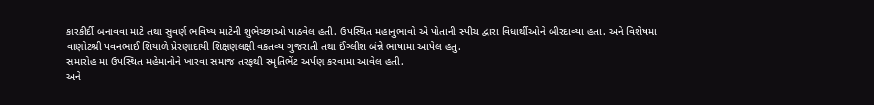કારકીર્દી બનાવવા માટે તથા સુવર્ણ ભવિષ્ય માટેની શુભેચ્છાઓ પાઠવેલ હતી. ઉપસ્થિત મહાનુભાવો એ પોતાની સ્પીચ દ્વારા વિધાર્થીઓને બીરદાવ્યા હતા. અને વિશેષમા વાણોટશ્રી પવનભાઈ શિયાળે પ્રેરણાદાયી શિક્ષણલક્ષી વકતવ્ય ગુજરાતી તથા ઈંગ્લીશ બંન્ને ભાષામા આપેલ હતુ.
સમારોહ મા ઉપસ્થિત મહેમાનોને ખારવા સમાજ તરફથી સ્મૃતિભેંટ અર્પણ કરવામા આવેલ હતી.
અને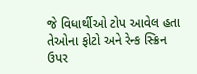જે વિધાર્થીઓ ટોપ આવેલ હતા તેઓના ફોટો અને રેન્ક સ્ક્રિન ઉપર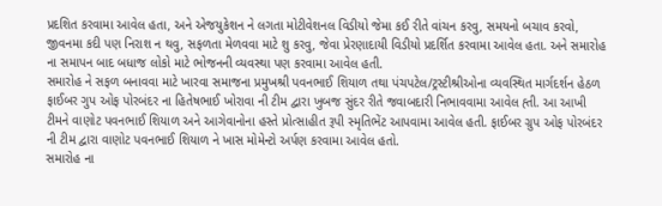પ્રદશિત કરવામા આવેલ હતા, અને એજયુકેશન ને લગતા મોટીવેશનલ વિડીયો જેમા કઈ રીતે વાંચન કરવુ, સમયનો બચાવ કરવો, જીવનમા કદી પણ નિરાશ ન થવુ, સફળતા મેળવવા માટે શુ કરવુ, જેવા પ્રેરણાદાયી વિડીયો પ્રદર્શિત કરવામા આવેલ હતા. અને સમારોહ ના સમાપન બાદ બધાજ લોકો માટે ભોજનની વ્યવસ્થા પણ કરવામા આવેલ હતી.
સમારોહ ને સફળ બનાવવા માટે ખારવા સમાજના પ્રમુખશ્રી પવનભાઈ શિયાળ તથા પંચપટેલ/ટ્રસ્ટીશ્રીઓના વ્યવસ્થિત માર્ગદર્શન હેઠળ ફાઈબર ગુપ ઓફ પોરબંદર ના હિતેષભાઈ ખોરાવા ની ટીમ દ્વારા ખુબજ સુંદર રીતે જવાબદારી નિભાવવામા આવેલ હ્તી. આ આખી ટીમને વાણોટ પવનભાઈ શિયાળ અને આગેવાનોના હસ્તે પ્રોત્સાહીત રૂપી સ્મૃતિભેંટ આપવામા આવેલ હતી. ફાઈબર ગ્રુપ ઓફ પોરબંદર ની ટીમ દ્વારા વાણોટ પવનભાઈ શિયાળ ને ખાસ મોમેન્ટો અર્પણ કરવામા આવેલ હતો.
સમારોહ ના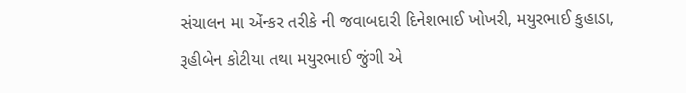સંચાલન મા એંન્કર તરીકે ની જવાબદારી દિનેશભાઈ ખોખરી, મયુરભાઈ કુહાડા, રૂહીબેન કોટીયા તથા મયુરભાઈ જુંગી એ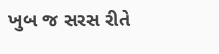ખુબ જ સરસ રીતે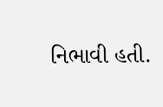નિભાવી હતી.